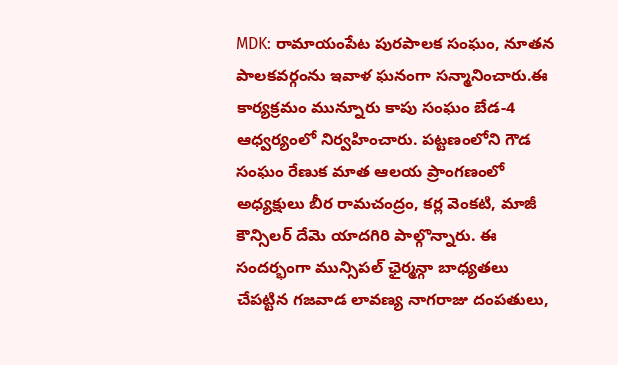MDK: రామాయంపేట పురపాలక సంఘం, నూతన పాలకవర్గంను ఇవాళ ఘనంగా సన్మానించారు.ఈ కార్యక్రమం మున్నూరు కాపు సంఘం బేడ-4 ఆధ్వర్యంలో నిర్వహించారు. పట్టణంలోని గౌడ సంఘం రేణుక మాత ఆలయ ప్రాంగణంలో అధ్యక్షులు బీర రామచంద్రం, కర్ల వెంకటి, మాజీ కౌన్సిలర్ దేమె యాదగిరి పాల్గొన్నారు. ఈ సందర్భంగా మున్సిపల్ ఛైర్మన్గా బాధ్యతలు చేపట్టిన గజవాడ లావణ్య నాగరాజు దంపతులు,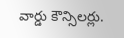వార్డు కౌన్సిలర్లు.